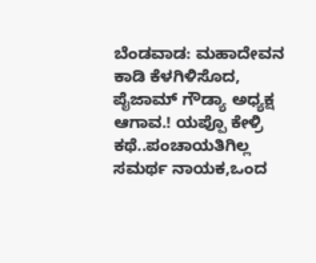ಬೆಂಡವಾಡ: ಮಹಾದೇವನ ಕಾಡಿ ಕೆಳಗಿಳಿಸೊದ, ಪೈಜಾಮ್ ಗೌಡ್ಯಾ ಅಧ್ಯಕ್ಷ ಆಗಾವ.! ಯಪ್ಪೊ ಕೇಳ್ರಿ ಕಥೆ..ಪಂಚಾಯತಿಗಿಲ್ಲ ಸಮರ್ಥ ನಾಯಕ,ಒಂದ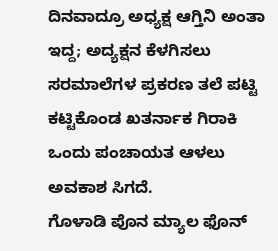ದಿನವಾದ್ರೂ ಅಧ್ಯಕ್ಷ ಆಗ್ತಿನಿ ಅಂತಾ ಇದ್ದ; ಅದ್ಯಕ್ಷನ ಕೆಳಗಿಸಲು ಸರಮಾಲೆಗಳ ಪ್ರಕರಣ ತಲೆ ಪಟ್ಟಿ ಕಟ್ಟಿಕೊಂಡ ಖತರ್ನಾಕ ಗಿರಾಕಿ ಒಂದು ಪಂಚಾಯತ ಆಳಲು ಅವಕಾಶ ಸಿಗದೆ.
ಗೊಳಾಡಿ ಪೊನ ಮ್ಯಾಲ ಫೊನ್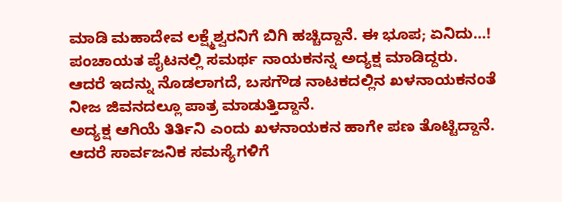ಮಾಡಿ ಮಹಾದೇವ ಲಕ್ಷ್ಮೆಶ್ವರನಿಗೆ ಬಿಗಿ ಹಚ್ಚಿದ್ದಾನೆ. ಈ ಭೂಪ; ಏನಿದು…! ಪಂಚಾಯತ ಪೈಟನಲ್ಲಿ ಸಮರ್ಥ ನಾಯಕನನ್ನ ಅದ್ಯಕ್ಷ ಮಾಡಿದ್ದರು.
ಆದರೆ ಇದನ್ನು ನೊಡಲಾಗದೆ, ಬಸಗೌಡ ನಾಟಕದಲ್ಲಿನ ಖಳನಾಯಕನಂತೆ ನೀಜ ಜಿವನದಲ್ಲೂ ಪಾತ್ರ ಮಾಡುತ್ತಿದ್ದಾನೆ.
ಅದ್ಯಕ್ಷ ಆಗಿಯೆ ತಿರ್ತಿನಿ ಎಂದು ಖಳನಾಯಕನ ಹಾಗೇ ಪಣ ತೊಟ್ಟಿದ್ದಾನೆ.
ಆದರೆ ಸಾರ್ವಜನಿಕ ಸಮಸ್ಯೆಗಳಿಗೆ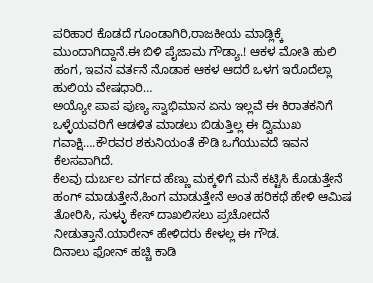ಪರಿಹಾರ ಕೊಡದೆ ಗೂಂಡಾಗಿರಿ,ರಾಜಕೀಯ ಮಾಡ್ಲಿಕ್ಕೆ ಮುಂದಾಗಿದ್ದಾನೆ.ಈ ಬಿಳಿ ಪೈಜಾಮ ಗೌಡ್ಯಾ.! ಆಕಳ ಮೋತಿ ಹುಲಿ ಹಂಗ, ಇವನ ವರ್ತನೆ ನೊಡಾಕ ಆಕಳ ಆದರೆ ಒಳಗ ಇರೊದೆಲ್ಲಾ ಹುಲಿಯ ವೇಷಧಾರಿ…
ಅಯ್ಯೋ ಪಾಪ ಪುಣ್ಯ ಸ್ವಾಭಿಮಾನ ಏನು ಇಲ್ಲವೆ ಈ ಕಿರಾತಕನಿಗೆ ಒಳ್ಳೆಯವರಿಗೆ ಆಡಳಿತ ಮಾಡಲು ಬಿಡುತ್ತಿಲ್ಲ ಈ ದ್ವಿಮುಖ ಗವಾಕ್ಷಿ….ಕೌರವರ ಶಕುನಿಯಂತೆ ಕೌಡಿ ಒಗೆಯುವದೆ ಇವನ ಕೆಲಸವಾಗಿದೆ.
ಕೆಲವು ದುರ್ಬಲ ವರ್ಗದ ಹೆಣ್ಣು ಮಕ್ಕಳಿಗೆ ಮನೆ ಕಟ್ಟಿಸಿ ಕೊಡುತ್ತೇನೆ ಹಂಗ್ ಮಾಡುತ್ತೇನೆ,ಹಿಂಗ ಮಾಡುತ್ತೇನೆ ಅಂತ ಹರಿಕಥೆ ಹೇಳಿ ಆಮಿಷ ತೋರಿಸಿ, ಸುಳ್ಳು ಕೇಸ್ ದಾಖಲಿಸಲು ಪ್ರಚೋದನೆ ನೀಡುತ್ತಾನೆ.ಯಾರೇನ್ ಹೇಳಿದರು ಕೇಳಲ್ಲ ಈ ಗೌಡ.
ದಿನಾಲು ಫೋನ್ ಹಚ್ಚಿ ಕಾಡಿ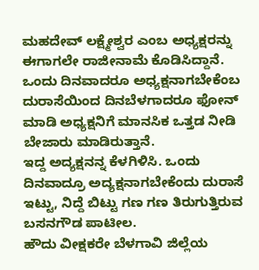ಮಹದೇವ್ ಲಕ್ಷ್ಮೇಶ್ವರ ಎಂಬ ಅಧ್ಯಕ್ಷರನ್ನು ಈಗಾಗಲೇ ರಾಜೀನಾಮೆ ಕೊಡಿಸಿದ್ದಾನೆ.
ಒಂದು ದಿನವಾದರೂ ಅಧ್ಯಕ್ಷನಾಗಬೇಕೆಂಬ ದುರಾಸೆಯಿಂದ ದಿನಬೆಳಗಾದರೂ ಫೋನ್ ಮಾಡಿ ಅಧ್ಯಕ್ಷನಿಗೆ ಮಾನಸಿಕ ಒತ್ತಡ ನೀಡಿ ಬೇಜಾರು ಮಾಡಿರುತ್ತಾನೆ.
ಇದ್ದ ಅದ್ಯಕ್ಷನನ್ನ ಕೆಳಗಿಳಿಸಿ. ಒಂದು ದಿನವಾದ್ರೂ ಅದ್ಯಕ್ಷನಾಗಬೇಕೆಂದು ದುರಾಸೆ ಇಟ್ಟು, ನಿದ್ದೆ ಬಿಟ್ಟು ಗಣ ಗಣ ತಿರುಗುತ್ತಿರುವ ಬಸನಗೌಡ ಪಾಟೀಲ.
ಹೌದು ವೀಕ್ಷಕರೇ ಬೆಳಗಾವಿ ಜಿಲ್ಲೆಯ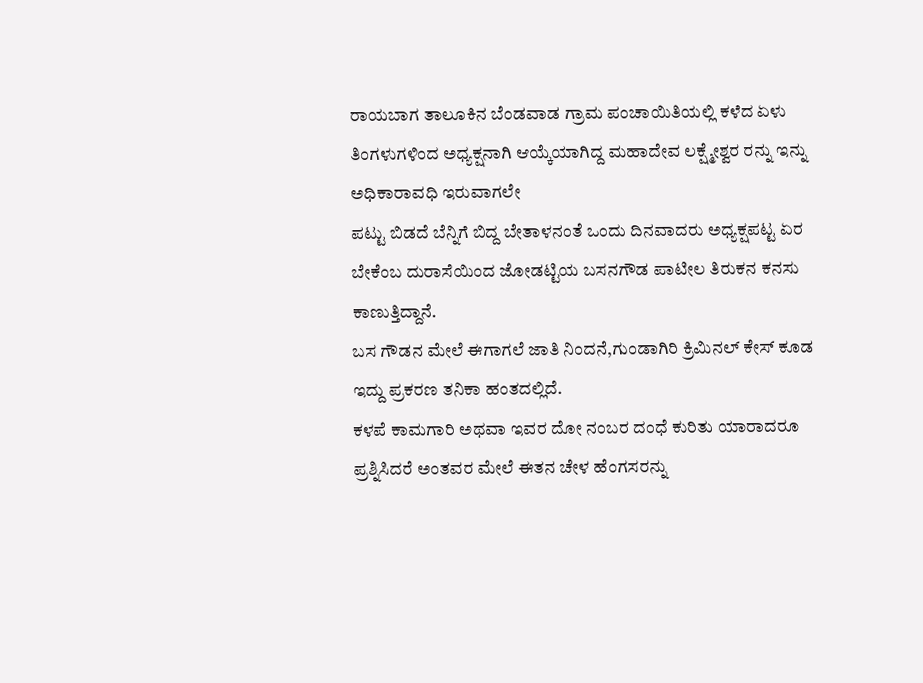ರಾಯಬಾಗ ತಾಲೂಕಿನ ಬೆಂಡವಾಡ ಗ್ರಾಮ ಪಂಚಾಯಿತಿಯಲ್ಲಿ ಕಳೆದ ಏಳು ತಿಂಗಳುಗಳಿಂದ ಅಧ್ಯಕ್ಷನಾಗಿ ಆಯ್ಕೆಯಾಗಿದ್ದ ಮಹಾದೇವ ಲಕ್ಷ್ಮೇಶ್ವರ ರನ್ನು ಇನ್ನು ಅಧಿಕಾರಾವಧಿ ಇರುವಾಗಲೇ
ಪಟ್ಟು ಬಿಡದೆ ಬೆನ್ನಿಗೆ ಬಿದ್ದ ಬೇತಾಳನಂತೆ ಒಂದು ದಿನವಾದರು ಅಧ್ಯಕ್ಷಪಟ್ಟ ಏರ ಬೇಕೆಂಬ ದುರಾಸೆಯಿಂದ ಜೋಡಟ್ಟಿಯ ಬಸನಗೌಡ ಪಾಟೀಲ ತಿರುಕನ ಕನಸು ಕಾಣುತ್ತಿದ್ದಾನೆ.
ಬಸ ಗೌಡನ ಮೇಲೆ ಈಗಾಗಲೆ ಜಾತಿ ನಿಂದನೆ,ಗುಂಡಾಗಿರಿ ಕ್ರಿಮಿನಲ್ ಕೇಸ್ ಕೂಡ ಇದ್ದು ಪ್ರಕರಣ ತನಿಕಾ ಹಂತದಲ್ಲಿದೆ.
ಕಳಪೆ ಕಾಮಗಾರಿ ಅಥವಾ ಇವರ ದೋ ನಂಬರ ದಂಧೆ ಕುರಿತು ಯಾರಾದರೂ ಪ್ರಶ್ನಿಸಿದರೆ ಅಂತವರ ಮೇಲೆ ಈತನ ಚೇಳ ಹೆಂಗಸರನ್ನು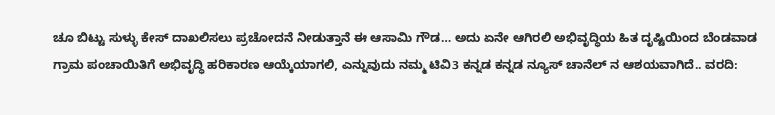ಚೂ ಬಿಟ್ಟು ಸುಳ್ಳು ಕೇಸ್ ದಾಖಲಿಸಲು ಪ್ರಚೋದನೆ ನೀಡುತ್ತಾನೆ ಈ ಆಸಾಮಿ ಗೌಡ… ಅದು ಏನೇ ಆಗಿರಲಿ ಅಭಿವೃದ್ಧಿಯ ಹಿತ ದೃಷ್ಟಿಯಿಂದ ಬೆಂಡವಾಡ ಗ್ರಾಮ ಪಂಚಾಯಿತಿಗೆ ಅಭಿವೃದ್ಧಿ ಹರಿಕಾರಣ ಆಯ್ಕೆಯಾಗಲಿ, ಎನ್ನುವುದು ನಮ್ಮ ಟಿವಿ3 ಕನ್ನಡ ಕನ್ನಡ ನ್ಯೂಸ್ ಚಾನೆಲ್ ನ ಆಶಯವಾಗಿದೆ.. ವರದಿ: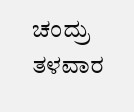ಚಂದ್ರು ತಳವಾರ